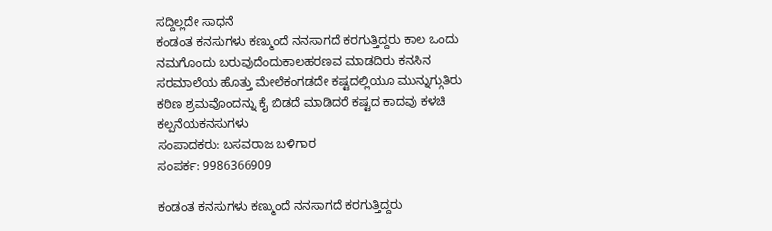ಸದ್ದಿಲ್ಲದೇ ಸಾಧನೆ
ಕಂಡಂತ ಕನಸುಗಳು ಕಣ್ಮುಂದೆ ನನಸಾಗದೆ ಕರಗುತ್ತಿದ್ದರು ಕಾಲ ಒಂದು ನಮಗೊಂದು ಬರುವುದೆಂದುಕಾಲಹರಣವ ಮಾಡದಿರು ಕನಸಿನ ಸರಮಾಲೆಯ ಹೊತ್ತು ಮೇಲೆಕಂಗಡದೇ ಕಷ್ಟದಲ್ಲಿಯೂ ಮುನ್ನುಗ್ಗುತಿರು ಕಠಿಣ ಶ್ರಮವೊಂದನ್ನು ಕೈ ಬಿಡದೆ ಮಾಡಿದರೆ ಕಷ್ಟದ ಕಾದವು ಕಳಚಿ ಕಲ್ಪನೆಯಕನಸುಗಳು
ಸಂಪಾದಕರು: ಬಸವರಾಜ ಬಳಿಗಾರ
ಸಂಪರ್ಕ: 9986366909

ಕಂಡಂತ ಕನಸುಗಳು ಕಣ್ಮುಂದೆ ನನಸಾಗದೆ ಕರಗುತ್ತಿದ್ದರು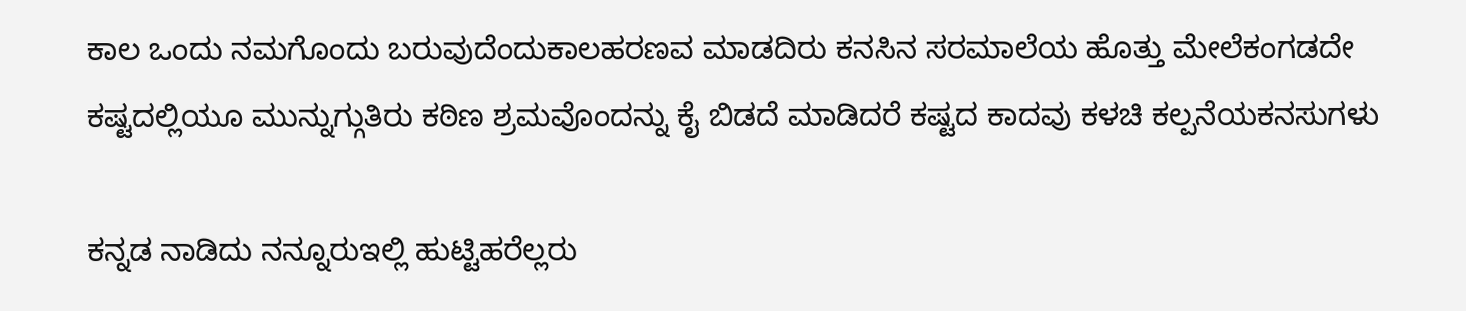ಕಾಲ ಒಂದು ನಮಗೊಂದು ಬರುವುದೆಂದುಕಾಲಹರಣವ ಮಾಡದಿರು ಕನಸಿನ ಸರಮಾಲೆಯ ಹೊತ್ತು ಮೇಲೆಕಂಗಡದೇ ಕಷ್ಟದಲ್ಲಿಯೂ ಮುನ್ನುಗ್ಗುತಿರು ಕಠಿಣ ಶ್ರಮವೊಂದನ್ನು ಕೈ ಬಿಡದೆ ಮಾಡಿದರೆ ಕಷ್ಟದ ಕಾದವು ಕಳಚಿ ಕಲ್ಪನೆಯಕನಸುಗಳು

ಕನ್ನಡ ನಾಡಿದು ನನ್ನೂರುಇಲ್ಲಿ ಹುಟ್ಟಿಹರೆಲ್ಲರು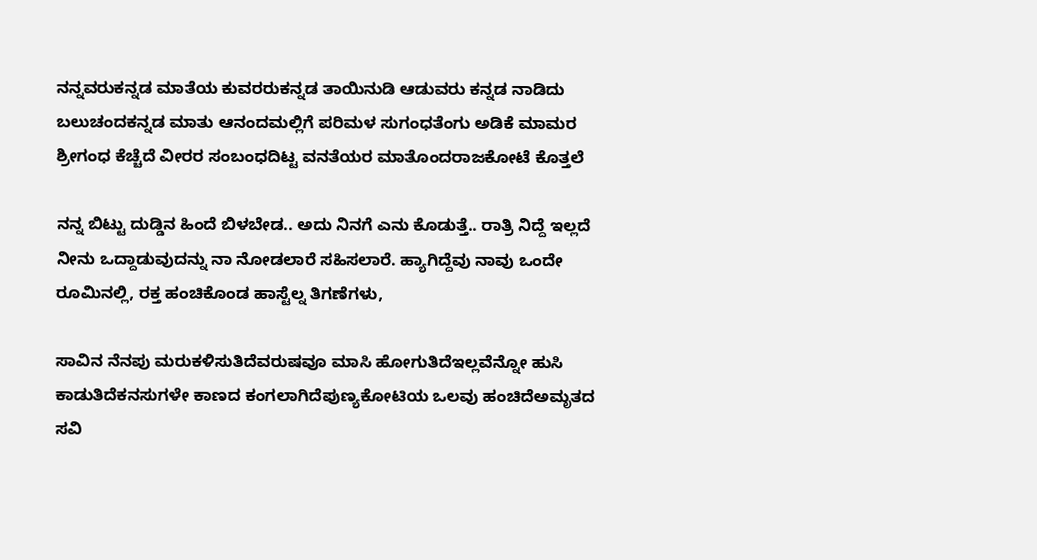ನನ್ನವರುಕನ್ನಡ ಮಾತೆಯ ಕುವರರುಕನ್ನಡ ತಾಯಿನುಡಿ ಆಡುವರು ಕನ್ನಡ ನಾಡಿದು ಬಲುಚಂದಕನ್ನಡ ಮಾತು ಆನಂದಮಲ್ಲಿಗೆ ಪರಿಮಳ ಸುಗಂಧತೆಂಗು ಅಡಿಕೆ ಮಾಮರ ಶ್ರೀಗಂಧ ಕೆಚ್ಚೆದೆ ವೀರರ ಸಂಬಂಧದಿಟ್ಟ ವನತೆಯರ ಮಾತೊಂದರಾಜಕೋಟೆ ಕೊತ್ತಲೆ

ನನ್ನ ಬಿಟ್ಟು ದುಡ್ಡಿನ ಹಿಂದೆ ಬಿಳಬೇಡ.. ಅದು ನಿನಗೆ ಎನು ಕೊಡುತ್ತೆ.. ರಾತ್ರಿ ನಿದ್ದೆ ಇಲ್ಲದೆ ನೀನು ಒದ್ದಾಡುವುದನ್ನು ನಾ ನೋಡಲಾರೆ ಸಹಿಸಲಾರೆ. ಹ್ಯಾಗಿದ್ದೆವು ನಾವು ಒಂದೇ ರೂಮಿನಲ್ಲಿ, ರಕ್ತ ಹಂಚಿಕೊಂಡ ಹಾಸ್ಟೆಲ್ನ ತಿಗಣೆಗಳು,

ಸಾವಿನ ನೆನಪು ಮರುಕಳಿಸುತಿದೆವರುಷವೂ ಮಾಸಿ ಹೋಗುತಿದೆಇಲ್ಲವೆನ್ನೋ ಹುಸಿ ಕಾಡುತಿದೆಕನಸುಗಳೇ ಕಾಣದ ಕಂಗಲಾಗಿದೆಪುಣ್ಯಕೋಟಿಯ ಒಲವು ಹಂಚಿದೆಅಮೃತದ ಸವಿ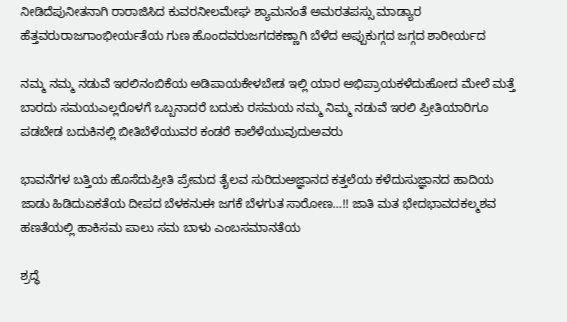ನೀಡಿದೆಪುನೀತನಾಗಿ ರಾರಾಜಿಸಿದ ಕುವರನೀಲಮೇಘ ಶ್ಯಾಮನಂತೆ ಅಮರತಪಸ್ಸು ಮಾಡ್ಯಾರ ಹೆತ್ತವರುರಾಜಗಾಂಭೀರ್ಯತೆಯ ಗುಣ ಹೊಂದವರುಜಗದಕಣ್ಣಾಗಿ ಬೆಳೆದ ಅಪ್ಪುಕುಗ್ಗದ ಜಗ್ಗದ ಶಾರೀರ್ಯದ

ನಮ್ಮ ನಮ್ಮ ನಡುವೆ ಇರಲಿನಂಬಿಕೆಯ ಅಡಿಪಾಯಕೇಳಬೇಡ ಇಲ್ಲಿ ಯಾರ ಅಭಿಪ್ರಾಯಕಳೆದುಹೋದ ಮೇಲೆ ಮತ್ತೆ ಬಾರದು ಸಮಯಎಲ್ಲರೊಳಗೆ ಒಬ್ಬನಾದರೆ ಬದುಕು ರಸಮಯ ನಮ್ಮ ನಿಮ್ಮ ನಡುವೆ ಇರಲಿ ಪ್ರೀತಿಯಾರಿಗೂ ಪಡಬೇಡ ಬದುಕಿನಲ್ಲಿ ಬೀತಿಬೆಳೆಯುವರ ಕಂಡರೆ ಕಾಲೆಳೆಯುವುದುಅವರು

ಭಾವನೆಗಳ ಬತ್ತಿಯ ಹೊಸೆದುಪ್ರೀತಿ ಪ್ರೇಮದ ತೈಲವ ಸುರಿದುಅಜ್ಞಾನದ ಕತ್ತಲೆಯ ಕಳೆದುಸುಜ್ಞಾನದ ಹಾದಿಯ ಜಾಡು ಹಿಡಿದುಏಕತೆಯ ದೀಪದ ಬೆಳಕನುಈ ಜಗಕೆ ಬೆಳಗುತ ಸಾರೋಣ…!! ಜಾತಿ ಮತ ಭೇದಭಾವದಕಲ್ಮಶವ ಹಣತೆಯಲ್ಲಿ ಹಾಕಿಸಮ ಪಾಲು ಸಮ ಬಾಳು ಎಂಬಸಮಾನತೆಯ

ಶ್ರದ್ಧೆ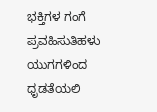ಭಕ್ತಿಗಳ ಗಂಗೆ ಪ್ರವಹಿಸುತಿಹಳು ಯುಗಗಳಿಂದ ಧೃಡತೆಯಲಿ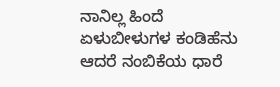ನಾನಿಲ್ಲ ಹಿಂದೆ ಏಳುಬೀಳುಗಳ ಕಂಡಿಹೆನು ಆದರೆ ನಂಬಿಕೆಯ ಧಾರೆ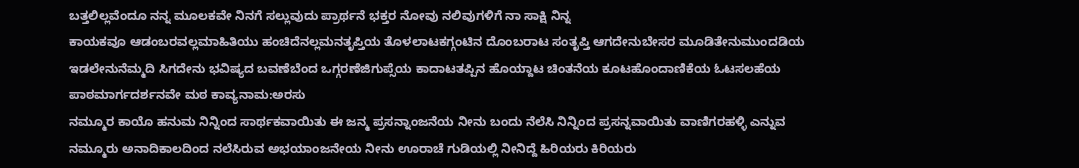ಬತ್ತಲಿಲ್ಲವೆಂದೂ ನನ್ನ ಮೂಲಕವೇ ನಿನಗೆ ಸಲ್ಲುವುದು ಪ್ರಾರ್ಥನೆ ಭಕ್ತರ ನೋವು ನಲಿವುಗಳಿಗೆ ನಾ ಸಾಕ್ಷಿ ನಿನ್ನ
ಕಾಯಕವೂ ಆಡಂಬರವಲ್ಲಮಾಹಿತಿಯು ಹಂಚಿದೆನಲ್ಲಮನತೃಪ್ತಿಯ ತೊಳಲಾಟಕಗ್ಗಂಟಿನ ದೊಂಬರಾಟ ಸಂತೃಪ್ತಿ ಆಗದೇನುಬೇಸರ ಮೂಡಿತೇನುಮುಂದಡಿಯ ಇಡಲೇನುನೆಮ್ಮದಿ ಸಿಗದೇನು ಭವಿಷ್ಯದ ಬವಣೆಬೆಂದ ಒಗ್ಗರಣೆಜಿಗುಪ್ಸೆಯ ಕಾದಾಟತಪ್ಪಿನ ಹೊಯ್ದಾಟ ಚಿಂತನೆಯ ಕೂಟಹೊಂದಾಣಿಕೆಯ ಓಟಸಲಹೆಯ ಪಾಠಮಾರ್ಗದರ್ಶನವೇ ಮಠ ಕಾವ್ಯನಾಮ:ಅರಸು
ನಮ್ಮೂರ ಕಾಯೊ ಹನುಮ ನಿನ್ನಿಂದ ಸಾರ್ಥಕವಾಯಿತು ಈ ಜನ್ಮ ಪ್ರಸನ್ನಾಂಜನೆಯ ನೀನು ಬಂದು ನೆಲೆಸಿ ನಿನ್ನಿಂದ ಪ್ರಸನ್ನವಾಯಿತು ವಾಣಿಗರಹಳ್ಳಿ ಎನ್ನುವ ನಮ್ಮೂರು ಅನಾದಿಕಾಲದಿಂದ ನಲೆಸಿರುವ ಅಭಯಾಂಜನೇಯ ನೀನು ಊರಾಚೆ ಗುಡಿಯಲ್ಲಿ ನೀನಿದ್ದೆ ಹಿರಿಯರು ಕಿರಿಯರು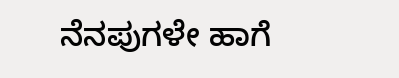ನೆನಪುಗಳೇ ಹಾಗೆ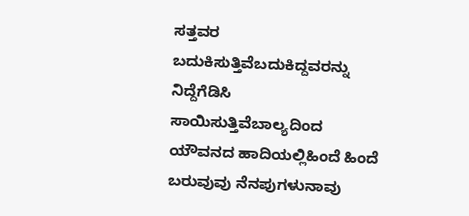ಸತ್ತವರ ಬದುಕಿಸುತ್ತಿವೆಬದುಕಿದ್ದವರನ್ನು ನಿದ್ದೆಗೆಡಿಸಿ ಸಾಯಿಸುತ್ತಿವೆಬಾಲ್ಯದಿಂದ ಯೌವನದ ಹಾದಿಯಲ್ಲಿಹಿಂದೆ ಹಿಂದೆ ಬರುವುವು ನೆನಪುಗಳುನಾವು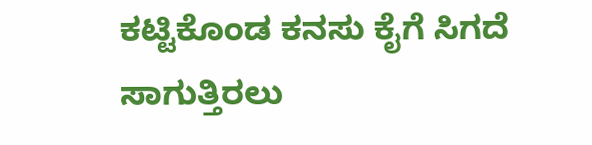ಕಟ್ಟಿಕೊಂಡ ಕನಸು ಕೈಗೆ ಸಿಗದೆ ಸಾಗುತ್ತಿರಲು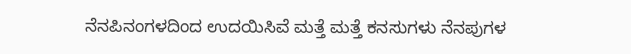ನೆನಪಿನಂಗಳದಿಂದ ಉದಯಿಸಿವೆ ಮತ್ತೆ ಮತ್ತೆ ಕನಸುಗಳು ನೆನಪುಗಳ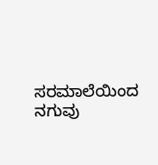ಸರಮಾಲೆಯಿಂದ ನಗುವು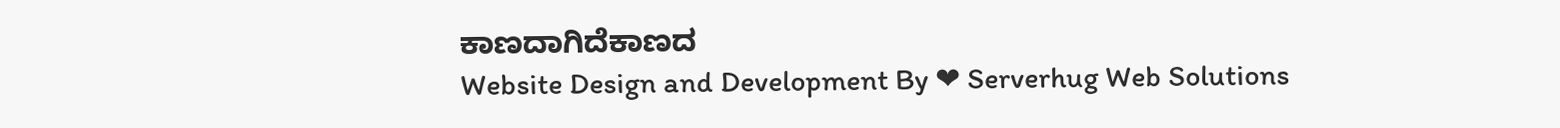ಕಾಣದಾಗಿದೆಕಾಣದ
Website Design and Development By ❤ Serverhug Web Solutions